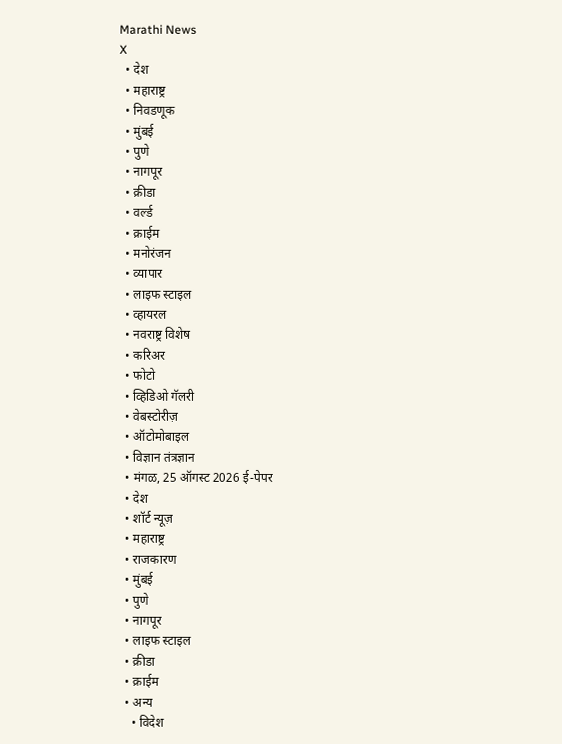Marathi News
X
  • देश
  • महाराष्ट्र
  • निवडणूक
  • मुंबई
  • पुणे
  • नागपूर
  • क्रीडा
  • वर्ल्ड
  • क्राईम
  • मनोरंजन
  • व्यापार
  • लाइफ स्टाइल
  • व्हायरल
  • नवराष्ट्र विशेष
  • करिअर
  • फोटो
  • व्हिडिओ गॅलरी
  • वेबस्टोरीज़
  • ऑटोमोबाइल
  • विज्ञान तंत्रज्ञान
  • मंगळ, 25 ऑगस्ट 2026 ई-पेपर
  • देश
  • शॉर्ट न्यूज़
  • महाराष्ट्र
  • राजकारण
  • मुंबई
  • पुणे
  • नागपूर
  • लाइफ स्टाइल
  • क्रीडा
  • क्राईम
  • अन्य
    • विदेश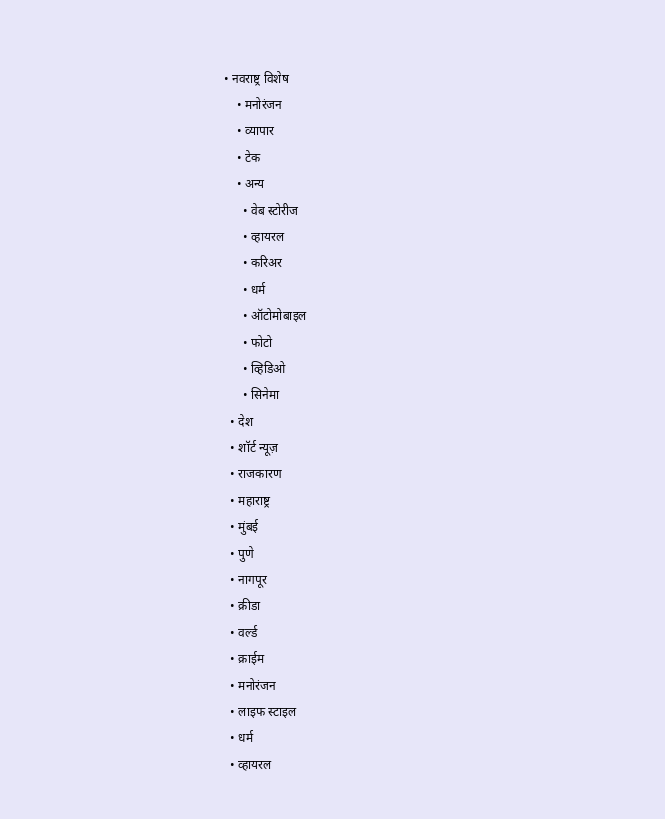• नवराष्ट्र विशेष
    • मनोरंजन
    • व्यापार
    • टेक
    • अन्य
      • वेब स्टोरीज
      • व्हायरल
      • करिअर
      • धर्म
      • ऑटोमोबाइल
      • फोटो
      • व्हिडिओ
      • सिनेमा
  • देश
  • शॉर्ट न्यूज़
  • राजकारण
  • महाराष्ट्र
  • मुंबई
  • पुणे
  • नागपूर
  • क्रीडा
  • वर्ल्ड
  • क्राईम
  • मनोरंजन
  • लाइफ स्टाइल
  • धर्म
  • व्हायरल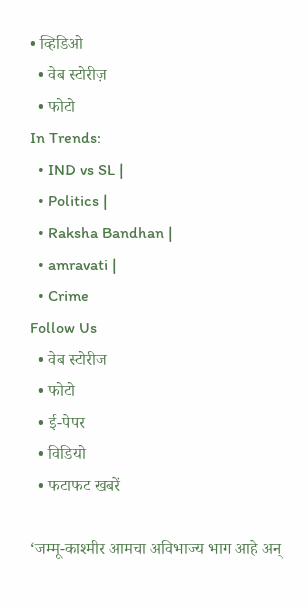• व्हिडिओ
  • वेब स्टोरीज़
  • फोटो
In Trends:
  • IND vs SL |
  • Politics |
  • Raksha Bandhan |
  • amravati |
  • Crime
Follow Us
  • वेब स्टोरीज
  • फोटो
  • ई-पेपर
  • विडियो
  • फटाफट खबरें

‘जम्मू-काश्मीर आमचा अविभाज्य भाग आहे अन्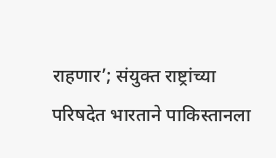राहणार’; संयुक्त राष्ट्रांच्या परिषदेत भारताने पाकिस्तानला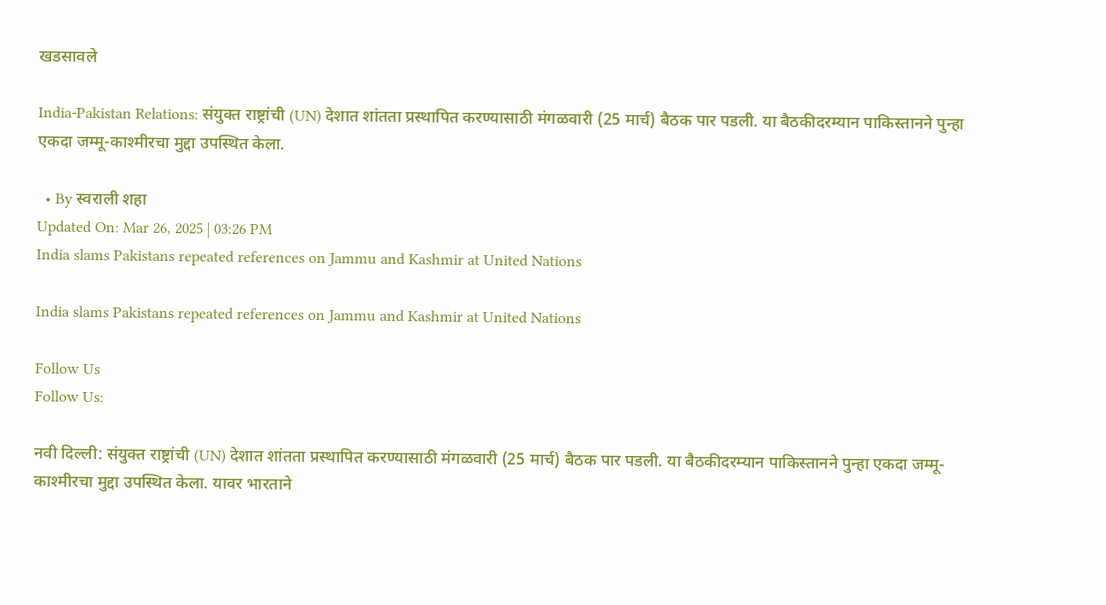खडसावले

India-Pakistan Relations: संयुक्त राष्ट्रांची (UN) देशात शांतता प्रस्थापित करण्यासाठी मंगळवारी (25 मार्च) बैठक पार पडली. या बैठकीदरम्यान पाकिस्तानने पुन्हा एकदा जम्मू-काश्मीरचा मुद्दा उपस्थित केला.

  • By स्वराली शहा
Updated On: Mar 26, 2025 | 03:26 PM
India slams Pakistans repeated references on Jammu and Kashmir at United Nations

India slams Pakistans repeated references on Jammu and Kashmir at United Nations

Follow Us
Follow Us:

नवी दिल्ली: संयुक्त राष्ट्रांची (UN) देशात शांतता प्रस्थापित करण्यासाठी मंगळवारी (25 मार्च) बैठक पार पडली. या बैठकीदरम्यान पाकिस्तानने पुन्हा एकदा जम्मू-काश्मीरचा मुद्दा उपस्थित केला. यावर भारताने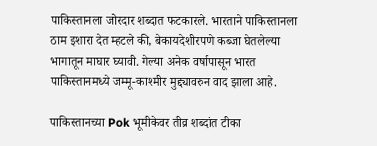पाकिस्तानला जोरदार शब्दात फटकारले. भारताने पाकिस्तानला ठाम इशारा देत म्हटले की, बेकायदेशीरपणे कब्जा घेतलेल्या भागातून माघार घ्यावी. गेल्या अनेक वर्षापासून भारत पाकिस्तानमध्ये जम्मू-काश्मीर मुद्द्यावरुन वाद झाला आहे.

पाकिस्तानच्या Pok भूमीकेवर तीव्र शब्दांत टीका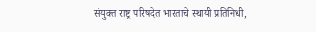संयुक्त राष्ट्र परिषदेत भारताचे स्थायी प्रतिनिधी,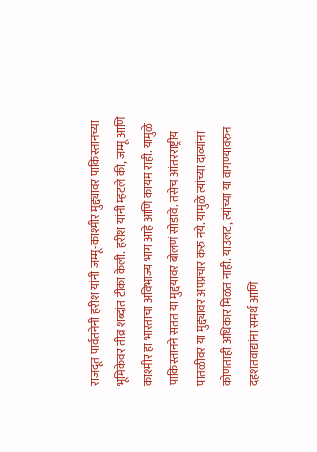राजदूत पार्वतनेनी हरीश यांनी जम्मू-काश्मीर मुद्द्यावर पाकिस्तानच्या भूमिकेवर तीव्र शब्दांत टीका केली. हरीश यांनी म्हटले की, जम्मू आणि काश्मीर हा भारताचा अविभाज्य भाग आहे आणि कायम राही. यामुळे पाकिस्तानने सतत या मुद्दयावर बोलणं सोडावे. तसेच आंतरराष्ट्रीय पातळीवर या मुद्द्यावर अपप्रचार करु नये. यामुळे त्यांच्या दाव्यांना कोणताही अधिकार मिळत नाही. याउलट, त्यांच्या या वागण्यावरुन दहशतवाद्यांना समर्थ आणि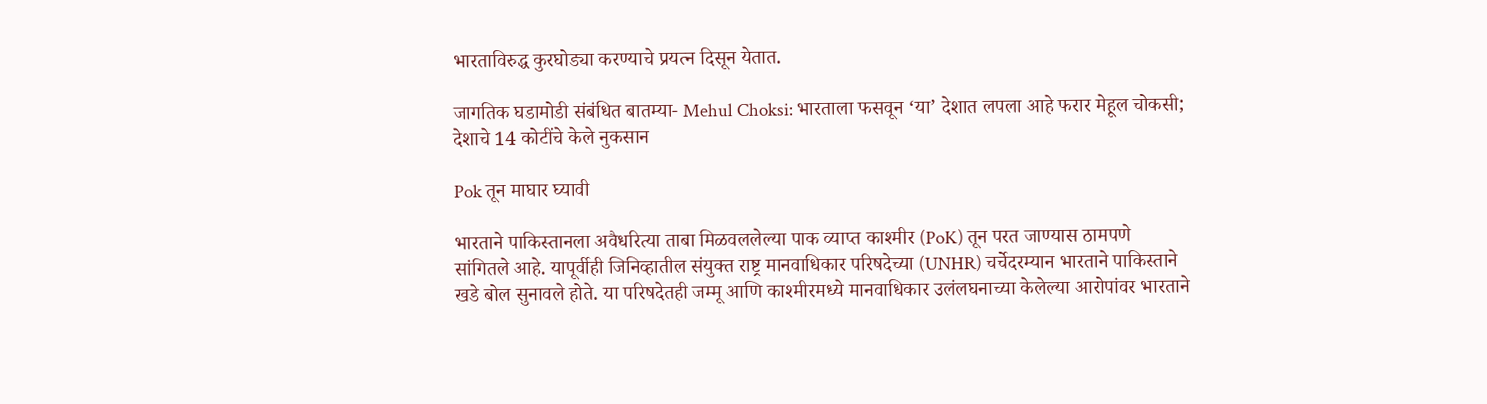भारताविरुद्ध कुरघोड्या करण्याचे प्रयत्न दिसून येतात.

जागतिक घडामोडी संबंधित बातम्या- Mehul Choksi: भारताला फसवून ‘या’ देशात लपला आहे फरार मेहूल चोकसी; देशाचे 14 कोटींचे केले नुकसान

Pok तून माघार घ्यावी

भारताने पाकिस्तानला अवैधरित्या ताबा मिळवललेल्या पाक व्याप्त काश्मीर (PoK) तून परत जाण्यास ठामपणे सांगितले आहे. यापूर्वीही जिनिव्हातील संयुक्त राष्ट्र मानवाधिकार परिषदेच्या (UNHR) चर्चेदरम्यान भारताने पाकिस्ताने खडे बोल सुनावले होते. या परिषदेतही जम्मू आणि काश्मीरमध्ये मानवाधिकार उलंलघनाच्या केलेल्या आरोपांवर भारताने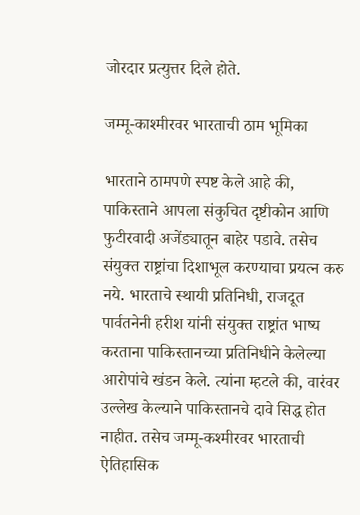जोरदार प्रत्युत्तर दिले होते.

जम्मू-काश्मीरवर भारताची ठाम भूमिका

भारताने ठामपणे स्पष्ट केले आहे की, पाकिस्ताने आपला संकुचित दृष्टीकोन आणि फुटीरवादी अजेंड्यातून बाहेर पडावे. तसेच संयुक्त राष्ट्रांचा दिशाभूल करण्याचा प्रयत्न करु नये. भारताचे स्थायी प्रतिनिधी, राजदूत पार्वतनेनी हरीश यांनी संयुक्त राष्ट्रांत भाष्य करताना पाकिस्तानच्या प्रतिनिधीने केलेल्या आरोपांचे खंडन केले. त्यांना म्हटले की, वारंवर उल्लेख केल्याने पाकिस्तानचे दावे सिद्ध होत नाहीत. तसेच जम्मू-कश्मीरवर भारताची ऐतिहासिक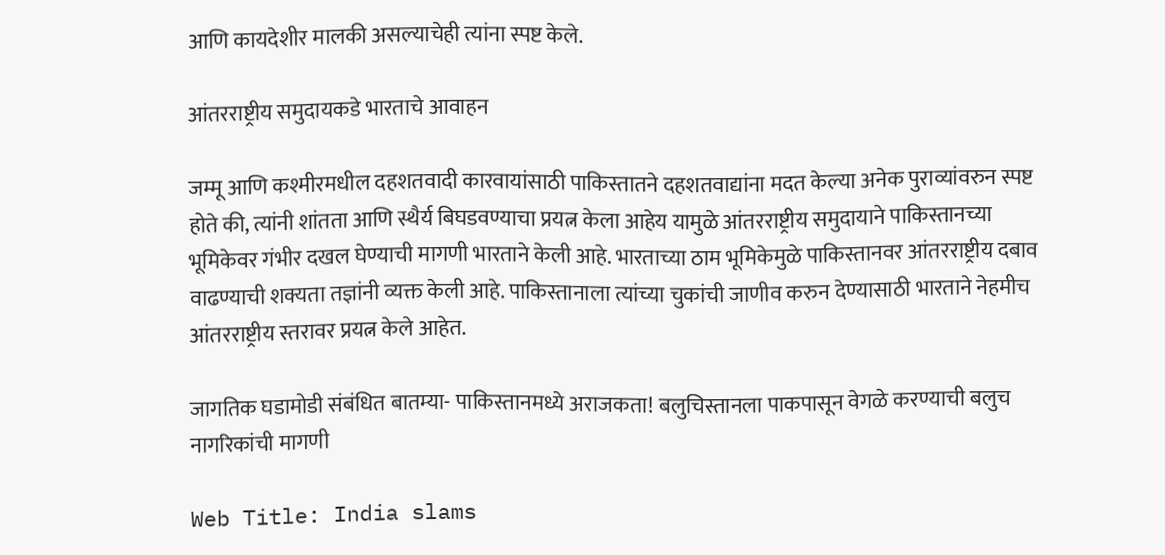आणि कायदेशीर मालकी असल्याचेही त्यांना स्पष्ट केले.

आंतरराष्ट्रीय समुदायकडे भारताचे आवाहन

जम्मू आणि कश्मीरमधील दहशतवादी कारवायांसाठी पाकिस्तातने दहशतवाद्यांना मदत केल्या अनेक पुराव्यांवरुन स्पष्ट होते की, त्यांनी शांतता आणि स्थैर्य बिघडवण्याचा प्रयत्न केला आहेय यामुळे आंतरराष्ट्रीय समुदायाने पाकिस्तानच्या भूमिकेवर गंभीर दखल घेण्याची मागणी भारताने केली आहे. भारताच्या ठाम भूमिकेमुळे पाकिस्तानवर आंतरराष्ट्रीय दबाव वाढण्याची शक्यता तज्ञांनी व्यक्त केली आहे. पाकिस्तानाला त्यांच्या चुकांची जाणीव करुन देण्यासाठी भारताने नेहमीच आंतरराष्ट्रीय स्तरावर प्रयत्न केले आहेत.

जागतिक घडामोडी संबंधित बातम्या- पाकिस्तानमध्ये अराजकता! बलुचिस्तानला पाकपासून वेगळे करण्याची बलुच नागरिकांची मागणी

Web Title: India slams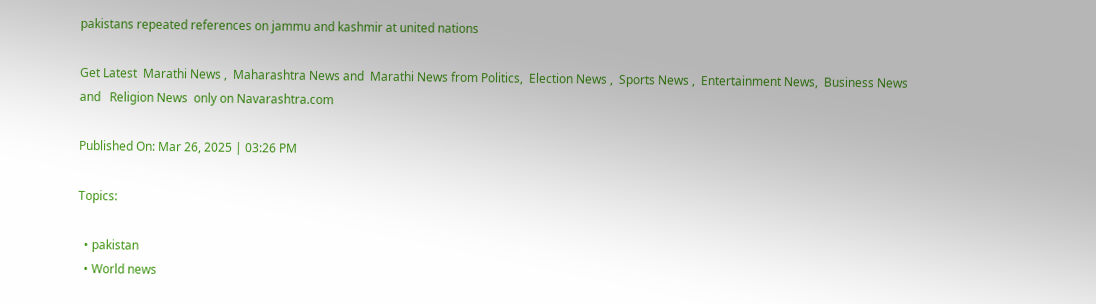pakistans repeated references on jammu and kashmir at united nations

Get Latest  Marathi News ,  Maharashtra News and  Marathi News from Politics,  Election News ,  Sports News ,  Entertainment News,  Business News and   Religion News  only on Navarashtra.com

Published On: Mar 26, 2025 | 03:26 PM

Topics:

  • pakistan
  • World news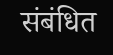संबंधित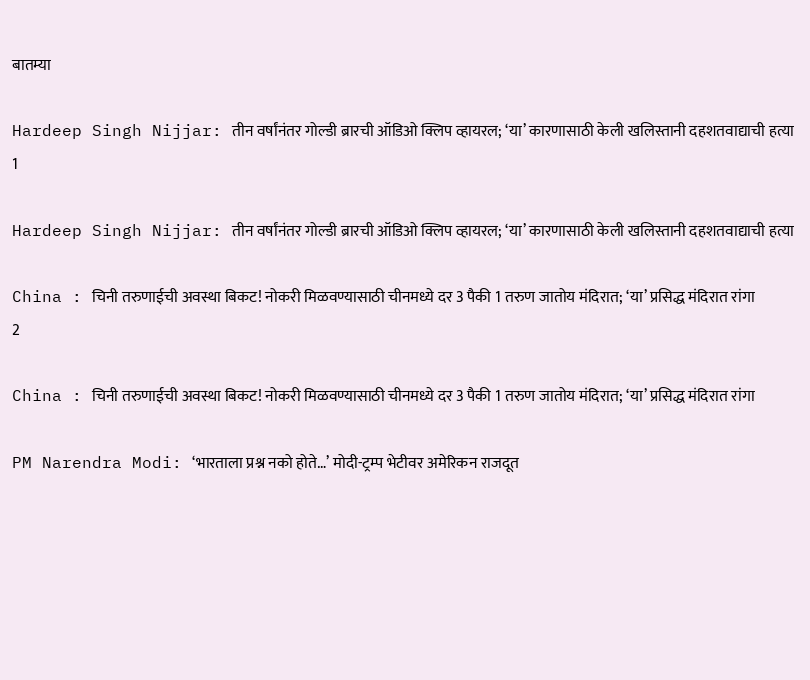बातम्या

Hardeep Singh Nijjar: तीन वर्षांनंतर गोल्डी ब्रारची ऑडिओ क्लिप व्हायरल; ‘या’ कारणासाठी केली खलिस्तानी दहशतवाद्याची हत्या
1

Hardeep Singh Nijjar: तीन वर्षांनंतर गोल्डी ब्रारची ऑडिओ क्लिप व्हायरल; ‘या’ कारणासाठी केली खलिस्तानी दहशतवाद्याची हत्या

China : चिनी तरुणाईची अवस्था बिकट! नोकरी मिळवण्यासाठी चीनमध्ये दर 3 पैकी 1 तरुण जातोय मंदिरात; ‘या’ प्रसिद्ध मंदिरात रांगा
2

China : चिनी तरुणाईची अवस्था बिकट! नोकरी मिळवण्यासाठी चीनमध्ये दर 3 पैकी 1 तरुण जातोय मंदिरात; ‘या’ प्रसिद्ध मंदिरात रांगा

PM Narendra Modi: ‘भारताला प्रश्न नको होते…’ मोदी-ट्रम्प भेटीवर अमेरिकन राजदूत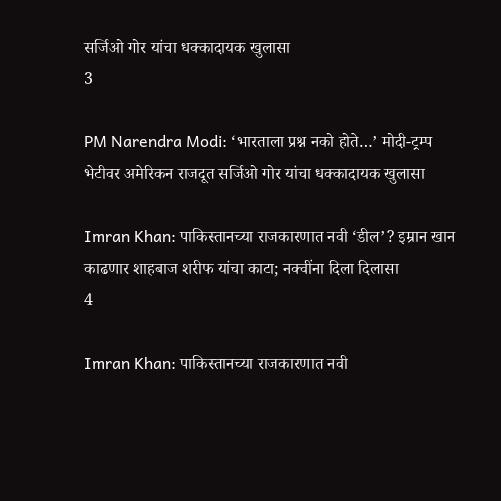सर्जिओ गोर यांचा धक्कादायक खुलासा
3

PM Narendra Modi: ‘भारताला प्रश्न नको होते…’ मोदी-ट्रम्प भेटीवर अमेरिकन राजदूत सर्जिओ गोर यांचा धक्कादायक खुलासा

Imran Khan: पाकिस्तानच्या राजकारणात नवी ‘डील’? इम्रान खान काढणार शाहबाज शरीफ यांचा काटा; नक्वींना दिला दिलासा
4

Imran Khan: पाकिस्तानच्या राजकारणात नवी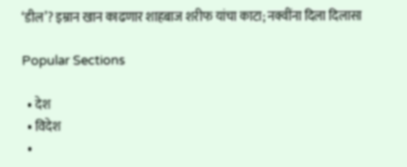‘डील’? इम्रान खान काढणार शाहबाज शरीफ यांचा काटा; नक्वींना दिला दिलासा

Popular Sections

  • देश
  • विदेश
  •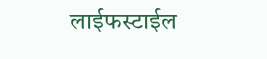लाईफस्टाईल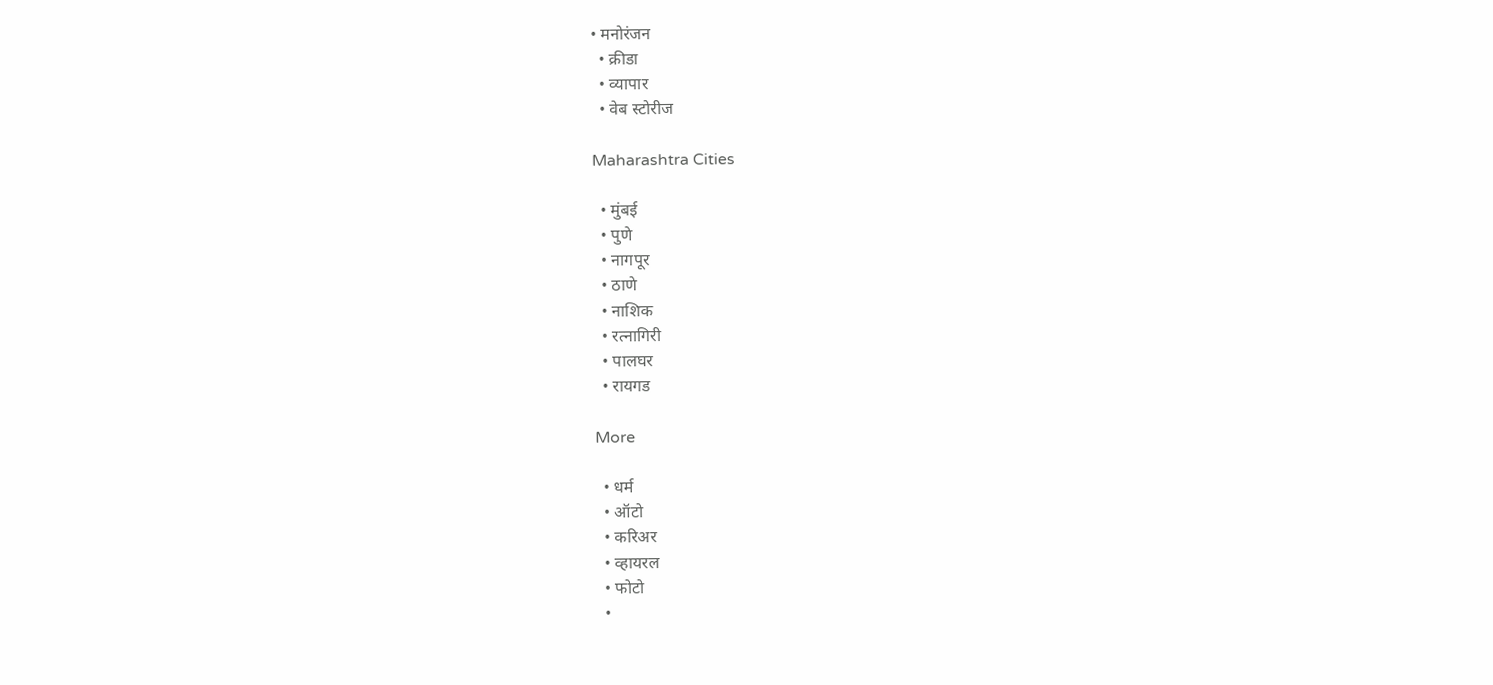• मनोरंजन
  • क्रीडा
  • व्यापार
  • वेब स्टोरीज

Maharashtra Cities

  • मुंबई
  • पुणे
  • नागपूर
  • ठाणे
  • नाशिक
  • रत्नागिरी
  • पालघर
  • रायगड

More

  • धर्म
  • ऑटो
  • करिअर
  • व्हायरल
  • फोटो
  •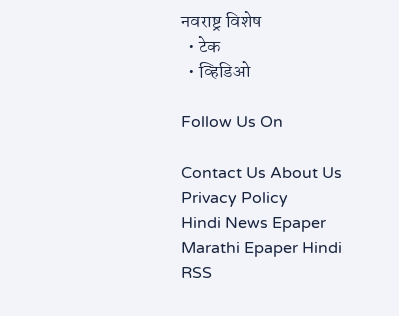नवराष्ट्र विशेष
  • टेक
  • व्हिडिओ

Follow Us On

Contact Us About Us Privacy Policy
Hindi News Epaper Marathi Epaper Hindi RSS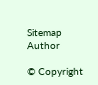Sitemap Author

© Copyright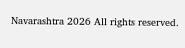Navarashtra 2026 All rights reserved.